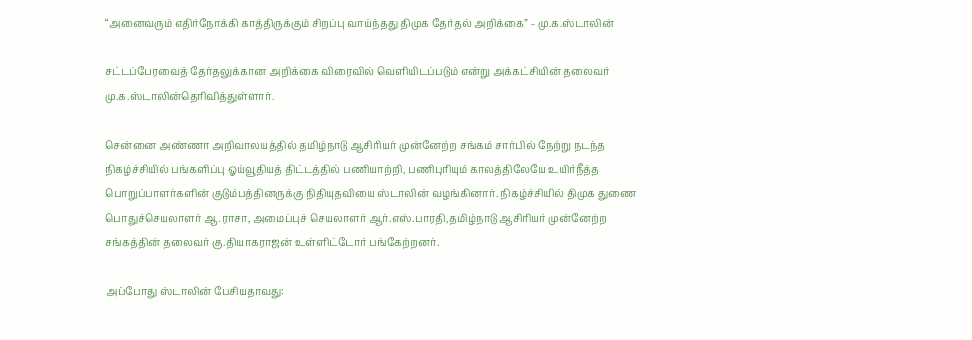“அனைவரும் எதிர்நோக்கி காத்திருக்கும் சிறப்பு வாய்ந்தது திமுக தேர்தல் அறிக்கை” – மு.க.ஸ்டாலின்

சட்டப்பேரவைத் தேர்தலுக்கான அறிக்கை விரைவில் வெளியிடப்படும் என்று அக்கட்சியின் தலைவர் மு.க.ஸ்டாலின்தெரிவித்துள்ளார்.

சென்னை அண்ணா அறிவாலயத்தில் தமிழ்நாடு ஆசிரியர் முன்னேற்ற சங்கம் சார்பில் நேற்று நடந்த நிகழ்ச்சியில் பங்களிப்பு ஓய்வூதியத் திட்டத்தில் பணியாற்றி, பணிபுரியும் காலத்திலேயே உயிர்நீத்த பொறுப்பாளர்களின் குடும்பத்தினருக்கு நிதியுதவியை ஸ்டாலின் வழங்கினார். நிகழ்ச்சியில் திமுக துணை பொதுச்செயலாளர் ஆ.ராசா, அமைப்புச் செயலாளர் ஆர்.எஸ்.பாரதி,தமிழ்நாடு ஆசிரியர் முன்னேற்ற சங்கத்தின் தலைவர் கு.தியாகராஜன் உள்ளிட்டோர் பங்கேற்றனர்.

அப்போது ஸ்டாலின் பேசியதாவது: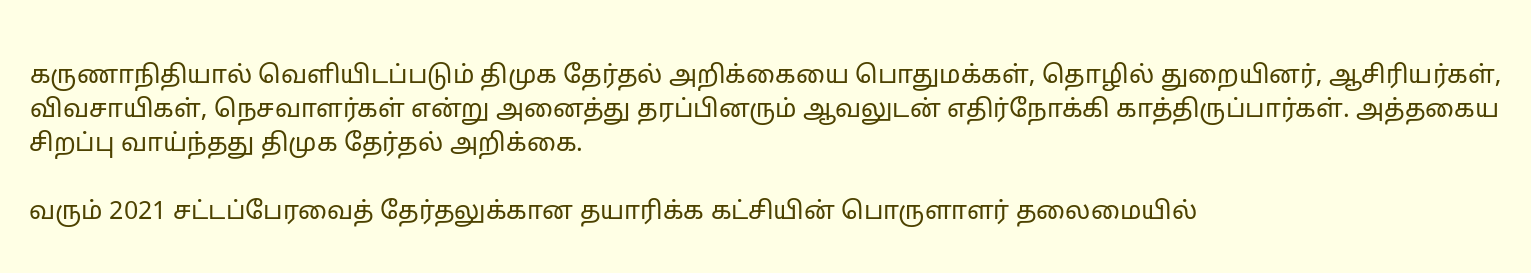கருணாநிதியால் வெளியிடப்படும் திமுக தேர்தல் அறிக்கையை பொதுமக்கள், தொழில் துறையினர், ஆசிரியர்கள், விவசாயிகள், நெசவாளர்கள் என்று அனைத்து தரப்பினரும் ஆவலுடன் எதிர்நோக்கி காத்திருப்பார்கள். அத்தகைய சிறப்பு வாய்ந்தது திமுக தேர்தல் அறிக்கை.

வரும் 2021 சட்டப்பேரவைத் தேர்தலுக்கான தயாரிக்க கட்சியின் பொருளாளர் தலைமையில்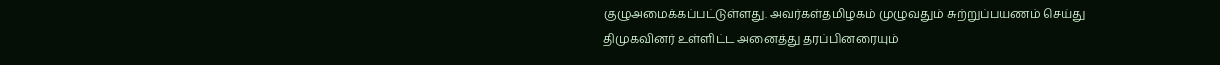குழுஅமைக்கப்பட்டுள்ளது. அவர்கள்தமிழகம் முழுவதும் சுற்றுப்பயணம் செய்து திமுகவினர் உள்ளிட்ட அனைத்து தரப்பினரையும்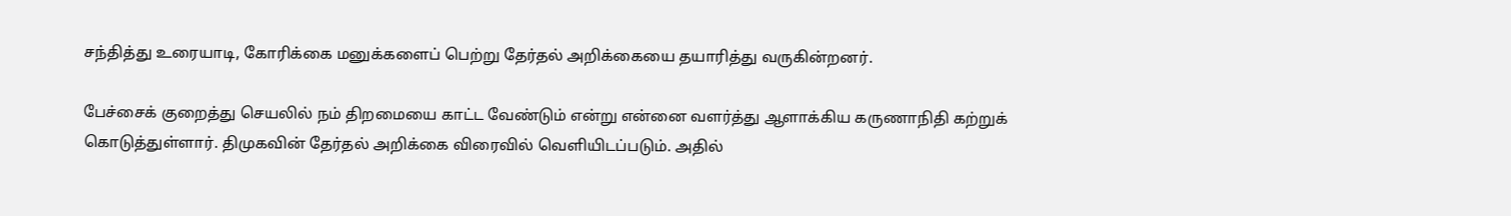சந்தித்து உரையாடி, கோரிக்கை மனுக்களைப் பெற்று தேர்தல் அறிக்கையை தயாரித்து வருகின்றனர்.

பேச்சைக் குறைத்து செயலில் நம் திறமையை காட்ட வேண்டும் என்று என்னை வளர்த்து ஆளாக்கிய கருணாநிதி கற்றுக் கொடுத்துள்ளார். திமுகவின் தேர்தல் அறிக்கை விரைவில் வெளியிடப்படும். அதில்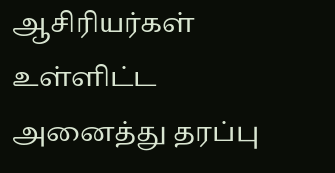ஆசிரியர்கள் உள்ளிட்ட அனைத்து தரப்பு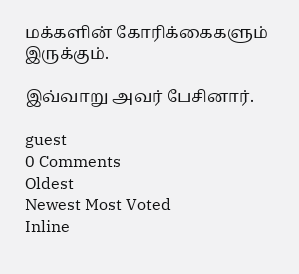மக்களின் கோரிக்கைகளும் இருக்கும்.

இவ்வாறு அவர் பேசினார்.

guest
0 Comments
Oldest
Newest Most Voted
Inline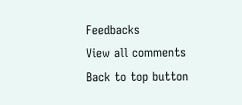Feedbacks
View all comments
Back to top button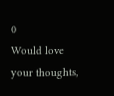0
Would love your thoughts,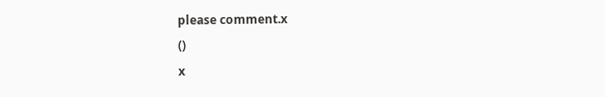please comment.x
()
x